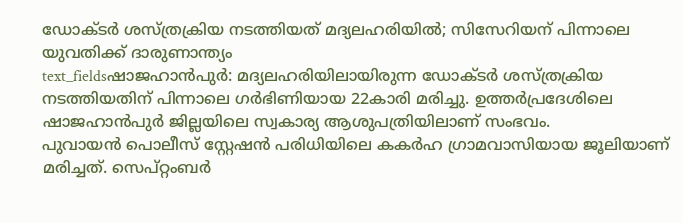ഡോക്ടർ ശസ്ത്രക്രിയ നടത്തിയത് മദ്യലഹരിയിൽ; സിസേറിയന് പിന്നാലെ യുവതിക്ക് ദാരുണാന്ത്യം
text_fieldsഷാജഹാൻപുർ: മദ്യലഹരിയിലായിരുന്ന ഡോക്ടർ ശസ്ത്രക്രിയ നടത്തിയതിന് പിന്നാലെ ഗർഭിണിയായ 22കാരി മരിച്ചു. ഉത്തർപ്രദേശിലെ ഷാജഹാൻപുർ ജില്ലയിലെ സ്വകാര്യ ആശുപത്രിയിലാണ് സംഭവം.
പുവായൻ പൊലീസ് സ്റ്റേഷൻ പരിധിയിലെ കകർഹ ഗ്രാമവാസിയായ ജൂലിയാണ് മരിച്ചത്. സെപ്റ്റംബർ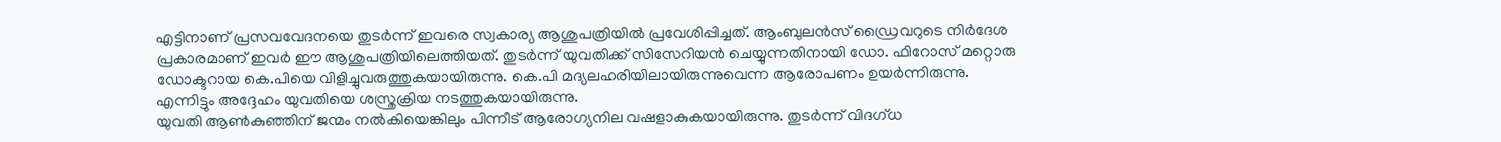എട്ടിനാണ് പ്രസവവേദനയെ തുടർന്ന് ഇവരെ സ്വകാര്യ ആശുപത്രിയിൽ പ്രവേശിപ്പിച്ചത്. ആംബുലൻസ് ഡ്രൈവറുടെ നിർദേശ പ്രകാരമാണ് ഇവർ ഈ ആശുപത്രിയിലെത്തിയത്. തുടർന്ന് യുവതിക്ക് സിസേറിയൻ ചെയ്യുന്നതിനായി ഡോ. ഫിറോസ് മറ്റൊരു ഡോക്ടറായ കെ.പിയെ വിളിച്ചുവരുത്തുകയായിരുന്നു. കെ.പി മദ്യലഹരിയിലായിരുന്നുവെന്ന ആരോപണം ഉയർന്നിരുന്നു. എന്നിട്ടും അദ്ദേഹം യുവതിയെ ശസ്ത്രക്രിയ നടത്തുകയായിരുന്നു.
യുവതി ആൺകുഞ്ഞിന് ജന്മം നൽകിയെങ്കിലും പിന്നീട് ആരോഗ്യനില വഷളാകുകയായിരുന്നു. തുടർന്ന് വിദഗ്ധ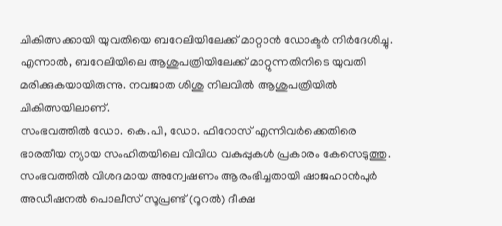ചികിത്സക്കായി യുവതിയെ ബറേലിയിലേക്ക് മാറ്റാൻ ഡോക്ടർ നിർദേശിച്ചു. എന്നാൽ, ബറേലിയിലെ ആശുപത്രിയിലേക്ക് മാറ്റുന്നതിനിടെ യുവതി മരിക്കുകയായിരുന്നു. നവജാത ശിശു നിലവിൽ ആശുപത്രിയിൽ ചികിത്സയിലാണ്.
സംഭവത്തിൽ ഡോ. കെ.പി, ഡോ. ഫിറോസ് എന്നിവർക്കെതിരെ ഭാരതീയ ന്യായ സംഹിതയിലെ വിവിധ വകുപ്പുകൾ പ്രകാരം കേസെടുത്തു. സംഭവത്തിൽ വിശദമായ അന്വേഷണം ആരംഭിച്ചതായി ഷാജഹാൻപുർ അഡീഷനൽ പൊലീസ് സൂപ്രണ്ട് (റൂറൽ) ദീക്ഷ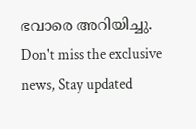ഭവാരെ അറിയിച്ചു.
Don't miss the exclusive news, Stay updated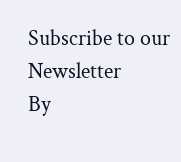Subscribe to our Newsletter
By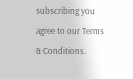subscribing you agree to our Terms & Conditions.